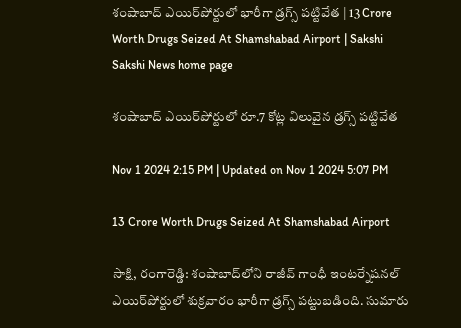శంషాబాద్‌ ఎయిర్‌పోర్టులో భారీగా డ్రగ్స్‌ పట్టివేత | 13 Crore Worth Drugs Seized At Shamshabad Airport | Sakshi
Sakshi News home page

శంషాబాద్‌ ఎయిర్‌పోర్టులో రూ.7 కోట్ల విలువైన డ్రగ్స్‌ పట్టివేత

Nov 1 2024 2:15 PM | Updated on Nov 1 2024 5:07 PM

13 Crore Worth Drugs Seized At Shamshabad Airport

సాక్షి, రంగారెడ్డి: శంషాబాద్‌లోని రాజీవ్‌ గాంధీ ఇంటర్నేషనల్‌ ఎయిర్‌పోర్టులో శుక్రవారం భారీగా డ్రగ్స్‌ పట్టుబడింది. సుమారు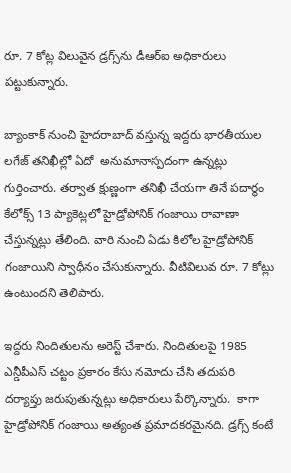రూ. 7 కోట్ల విలువైన డ్రగ్స్‌ను డీఆర్‌ఐ అధికారులు పట్టుకున్నారు.

బ్యాంకాక్‌ నుంచి హైదరాబాద్‌ వస్తున్న ఇద్దరు భారతీయుల లగేజ్‌ తనిఖీల్లో ఏదో  అనుమానాస్పదంగా ఉన్నట్లు గుర్తించారు. తర్వాత క్షుణ్ణంగా తనిఖీ చేయగా తినే పదార్థం కేలోక్స్‌ 13 ప్యాకెట్లలో హైడ్రోపోనిక్‌ గంజాయి రావాణా చేస్తున్నట్లు తేలింది. వారి నుంచి ఏడు కిలోల హైడ్రోపోనిక్‌ గంజాయిని స్వాధీనం చేసుకున్నారు. వీటివిలువ రూ. 7 కోట్లు ఉంటుందని తెలిపారు.

ఇద్దరు నిందితులను అరెస్ట్‌ చేశారు. నిందితులపై 1985 ఎన్డీపీఎస్‌ చట్టం ప్రకారం కేసు నమోదు చేసి తదుపరి దర్యాప్తు జరుపుతున్నట్లు అధికారులు పేర్కొన్నారు.  కాగా హైడ్రోపోనిక్ గంజాయి అత్యంత ప్రమాదకరమైనది. డ్రగ్స్ కంటే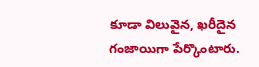కూడా విలువైన, ఖరీదైన గంజాయిగా పేర్కొంటారు.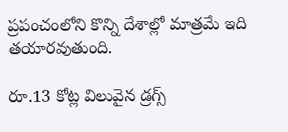ప్రపంచంలోని కొన్ని దేశాల్లో మాత్రమే ఇది తయారవుతుంది.

రూ.13 కోట్ల విలువైన డ్రగ్స్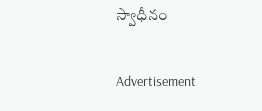స్వాధీనం

Advertisement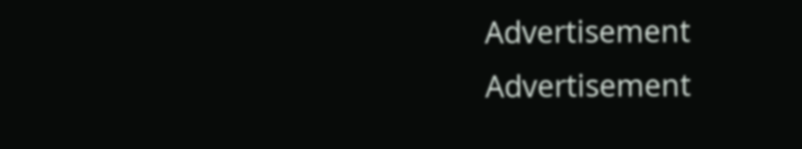Advertisement
Advertisement